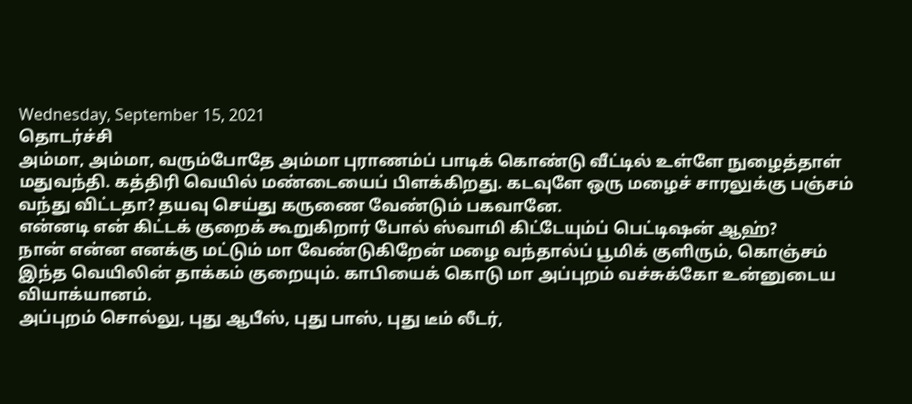Wednesday, September 15, 2021
தொடர்ச்சி
அம்மா, அம்மா, வரும்போதே அம்மா புராணம்ப் பாடிக் கொண்டு வீட்டில் உள்ளே நுழைத்தாள் மதுவந்தி. கத்திரி வெயில் மண்டையைப் பிளக்கிறது. கடவுளே ஒரு மழைச் சாரலுக்கு பஞ்சம் வந்து விட்டதா? தயவு செய்து கருணை வேண்டும் பகவானே.
என்னடி என் கிட்டக் குறைக் கூறுகிறார் போல் ஸ்வாமி கிட்டேயும்ப் பெட்டிஷன் ஆஹ்?
நான் என்ன எனக்கு மட்டும் மா வேண்டுகிறேன் மழை வந்தால்ப் பூமிக் குளிரும், கொஞ்சம் இந்த வெயிலின் தாக்கம் குறையும். காபியைக் கொடு மா அப்புறம் வச்சுக்கோ உன்னுடைய வியாக்யானம்.
அப்புறம் சொல்லு, புது ஆபீஸ், புது பாஸ், புது டீம் லீடர்,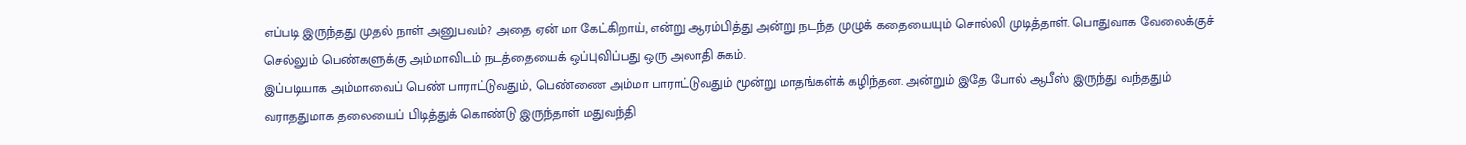எப்படி இருந்தது முதல் நாள் அனுபவம்? அதை ஏன் மா கேட்கிறாய், என்று ஆரம்பித்து அன்று நடந்த முழுக் கதையையும் சொல்லி முடித்தாள். பொதுவாக வேலைக்குச் செல்லும் பெண்களுக்கு அம்மாவிடம் நடத்தையைக் ஒப்புவிப்பது ஒரு அலாதி சுகம்.
இப்படியாக அம்மாவைப் பெண் பாராட்டுவதும், பெண்ணை அம்மா பாராட்டுவதும் மூன்று மாதங்கள்க் கழிந்தன. அன்றும் இதே போல் ஆபீஸ் இருந்து வந்ததும் வராததுமாக தலையைப் பிடித்துக் கொண்டு இருந்தாள் மதுவந்தி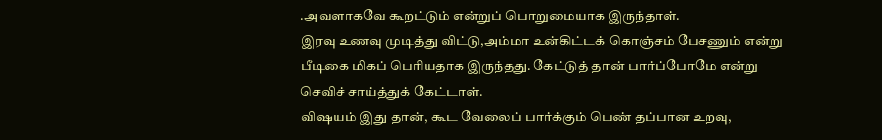.அவளாகவே கூறட்டும் என்றுப் பொறுமையாக இருந்தாள்.
இரவு உணவு முடித்து விட்டு,அம்மா உன்கிட்டக் கொஞ்சம் பேசணும் என்று பீடிகை மிகப் பெரியதாக இருந்தது. கேட்டுத் தான் பார்ப்போமே என்று செவிச் சாய்த்துக் கேட்டாள்.
விஷயம் இது தான், கூட வேலைப் பார்க்கும் பெண் தப்பான உறவு,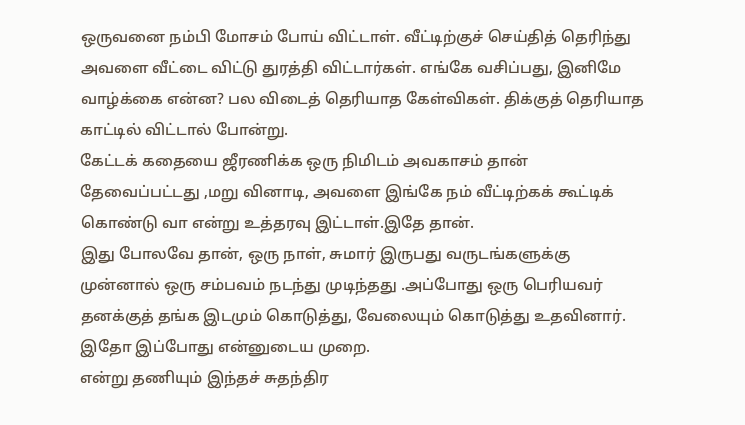ஒருவனை நம்பி மோசம் போய் விட்டாள். வீட்டிற்குச் செய்தித் தெரிந்து அவளை வீட்டை விட்டு துரத்தி விட்டார்கள். எங்கே வசிப்பது, இனிமே வாழ்க்கை என்ன? பல விடைத் தெரியாத கேள்விகள். திக்குத் தெரியாத காட்டில் விட்டால் போன்று.
கேட்டக் கதையை ஜீரணிக்க ஒரு நிமிடம் அவகாசம் தான் தேவைப்பட்டது ,மறு வினாடி, அவளை இங்கே நம் வீட்டிற்கக் கூட்டிக் கொண்டு வா என்று உத்தரவு இட்டாள்.இதே தான்.
இது போலவே தான், ஒரு நாள், சுமார் இருபது வருடங்களுக்கு முன்னால் ஒரு சம்பவம் நடந்து முடிந்தது .அப்போது ஒரு பெரியவர் தனக்குத் தங்க இடமும் கொடுத்து, வேலையும் கொடுத்து உதவினார். இதோ இப்போது என்னுடைய முறை.
என்று தணியும் இந்தச் சுதந்திர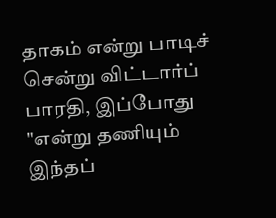தாகம் என்று பாடிச் சென்று விட்டார்ப் பாரதி, இப்போது "என்று தணியும் இந்தப்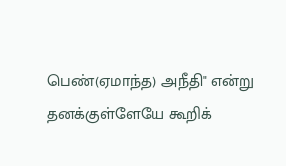பெண்(ஏமாந்த) அநீதி" என்று தனக்குள்ளேயே கூறிக்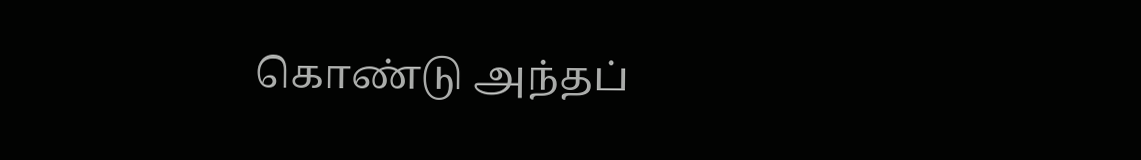கொண்டு அந்தப்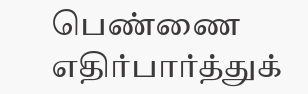பெண்ணை எதிர்பார்த்துக்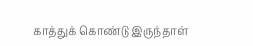காத்துக் கொண்டு இருந்தாள்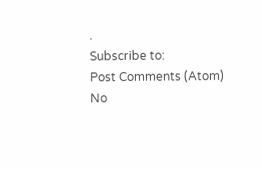.
Subscribe to:
Post Comments (Atom)
No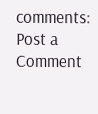comments:
Post a Comment